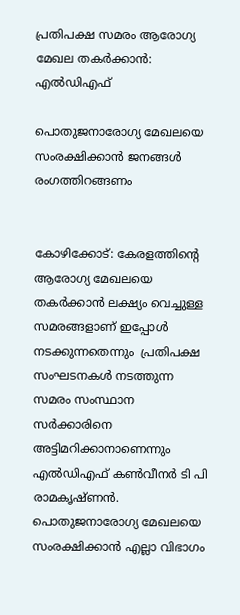പ്രതിപക്ഷ സമരം ആരോഗ്യ മേഖല തകർക്കാൻ: എൽഡിഎഫ്

പൊതുജനാരോഗ്യ മേഖലയെ സംരക്ഷിക്കാൻ ജനങ്ങൾ രംഗത്തിറങ്ങണം


കോഴിക്കോട്: കേരളത്തിന്റെ ആരോഗ്യ മേഖലയെ തകർക്കാൻ ലക്ഷ്യം വെച്ചുള്ള സമരങ്ങളാണ് ഇപ്പോൾ നടക്കുന്നതെന്നും  പ്രതിപക്ഷ സംഘടനകൾ നടത്തുന്ന സമരം സംസ്ഥാന സർക്കാരിനെ അട്ടിമറിക്കാനാണെന്നും എൽഡിഎഫ് കൺവീനർ ടി പി  രാമകൃഷ്ണൻ. പൊതുജനാരോഗ്യ മേഖലയെ സംരക്ഷിക്കാൻ എല്ലാ വിഭാഗം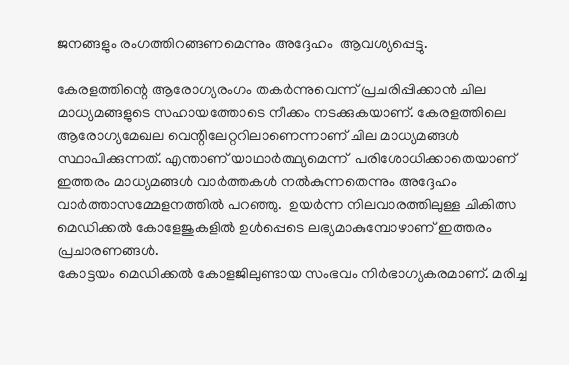ജനങ്ങളും രംഗത്തിറങ്ങണമെന്നും അദ്ദേഹം  ആവശ്യപ്പെട്ടു.

കേരളത്തിന്റെ ആരോഗ്യരംഗം തകർന്നുവെന്ന് പ്രചരിപ്പിക്കാൻ ചില മാധ്യമങ്ങളുടെ സഹായത്തോടെ നീക്കം നടക്കുകയാണ്. കേരളത്തിലെ ആരോഗ്യമേഖല വെന്റിലേറ്ററിലാണെന്നാണ് ചില മാധ്യമങ്ങൾ സ്ഥാപിക്കുന്നത്. എന്താണ് യാഥാർത്ഥ്യമെന്ന്‌  പരിശോധിക്കാതെയാണ് ഇത്തരം മാധ്യമങ്ങൾ വാർത്തകൾ നൽകുന്നതെന്നും അദ്ദേഹം വാർത്താസമ്മേളനത്തിൽ പറഞ്ഞു.  ഉയർന്ന നിലവാരത്തിലുള്ള ചികിത്സ മെഡിക്കൽ കോളേജുകളിൽ ഉൾപ്പെടെ ലഭ്യമാകുമ്പോഴാണ് ഇത്തരം പ്രചാരണങ്ങൾ.
കോട്ടയം മെഡിക്കൽ കോളജിലുണ്ടായ സംഭവം നിർഭാഗ്യകരമാണ്. മരിച്ച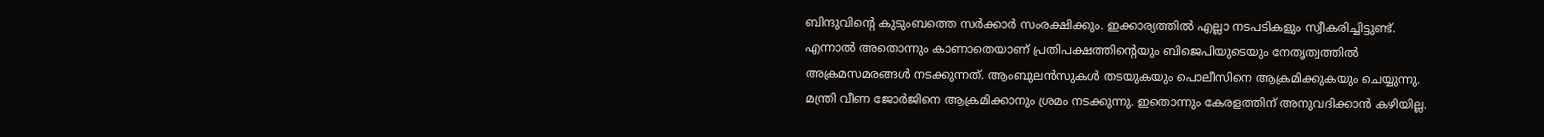ബിന്ദുവിന്റെ കുടുംബത്തെ സർക്കാർ സംരക്ഷിക്കും. ഇക്കാര്യത്തിൽ എല്ലാ നടപടികളും സ്വീകരിച്ചിട്ടുണ്ട്. എന്നാൽ അതൊന്നും കാണാതെയാണ്‌ പ്രതിപക്ഷത്തിന്റെയും ബിജെപിയുടെയും നേതൃത്വത്തിൽ അക്രമസമരങ്ങൾ നടക്കുന്നത്‌. ആംബുലൻസുകൾ തടയുകയും പൊലീസിനെ ആക്രമിക്കുകയും ചെയ്യുന്നു.  മന്ത്രി വീണ ജോർജിനെ ആക്രമിക്കാനും ശ്രമം നടക്കുന്നു. ഇതൊന്നും കേരളത്തിന് അനുവദിക്കാൻ കഴിയില്ല.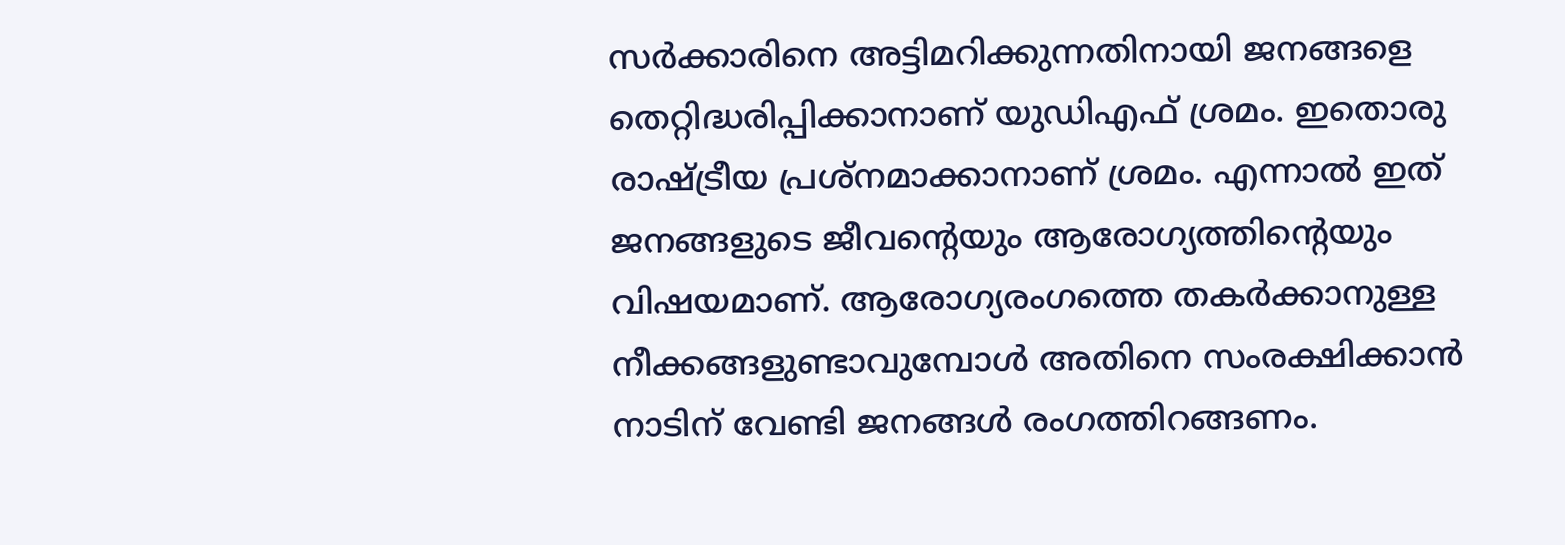സർക്കാരിനെ അട്ടിമറിക്കുന്നതിനായി ജനങ്ങളെ തെറ്റിദ്ധരിപ്പിക്കാനാണ്‌ യുഡിഎഫ്‌ ശ്രമം. ഇതൊരു രാഷ്ട്രീയ പ്രശ്നമാക്കാനാണ് ശ്രമം. എന്നാൽ ഇത് ജനങ്ങളുടെ ജീവന്റെയും ആരോഗ്യത്തിന്റെയും വിഷയമാണ്. ആരോഗ്യരംഗത്തെ തകർക്കാനുള്ള നീക്കങ്ങളുണ്ടാവുമ്പോൾ അതിനെ സംരക്ഷിക്കാൻ നാടിന് വേണ്ടി ജനങ്ങൾ രംഗത്തിറങ്ങണം.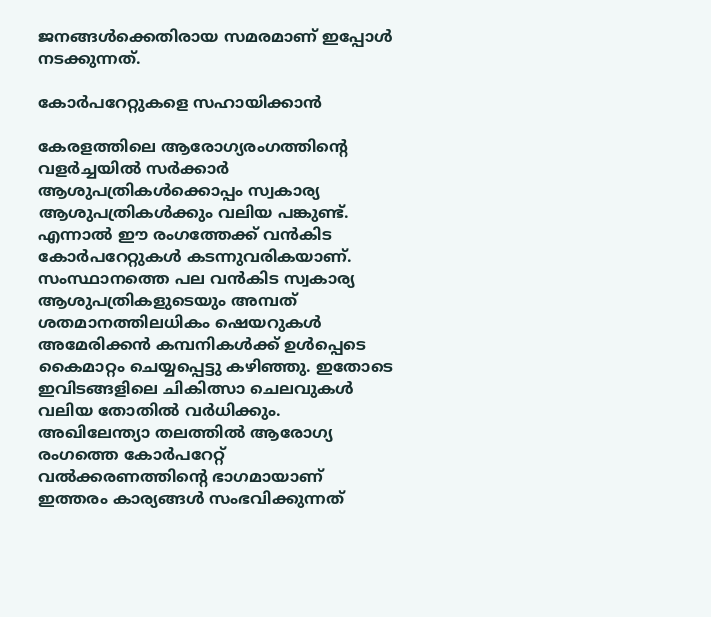ജനങ്ങൾക്കെതിരായ സമരമാണ് ഇപ്പോൾ നടക്കുന്നത്.

കോർപറേറ്റുകളെ സഹായിക്കാൻ

കേരളത്തിലെ ആരോഗ്യരംഗത്തിന്റെ വളർച്ചയിൽ സർക്കാർ ആശുപത്രികൾക്കൊപ്പം സ്വകാര്യ ആശുപത്രികൾക്കും വലിയ പങ്കുണ്ട്. എന്നാൽ ഈ രംഗത്തേക്ക് വൻകിട കോർപറേറ്റുകൾ കടന്നുവരികയാണ്. സംസ്ഥാനത്തെ പല വൻകിട സ്വകാര്യ ആശുപത്രികളുടെയും അമ്പത് ശതമാനത്തിലധികം ഷെയറുകൾ അമേരിക്കൻ കമ്പനികൾക്ക് ഉൾപ്പെടെ കൈമാറ്റം ചെയ്യപ്പെട്ടു കഴിഞ്ഞു. ഇതോടെ ഇവിടങ്ങളിലെ ചികിത്സാ ചെലവുകൾ വലിയ തോതിൽ വർധിക്കും. അഖിലേന്ത്യാ തലത്തിൽ ആരോഗ്യ രംഗത്തെ കോർപറേറ്റ് വൽക്കരണത്തിന്റെ ഭാഗമായാണ് ഇത്തരം കാര്യങ്ങൾ സംഭവിക്കുന്നത്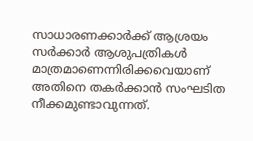സാധാരണക്കാർക്ക് ആശ്രയം സർക്കാർ ആശുപത്രികൾ മാത്രമാണെന്നിരിക്കവെയാണ് അതിനെ തകർക്കാൻ സംഘടിത നീക്കമുണ്ടാവുന്നത്.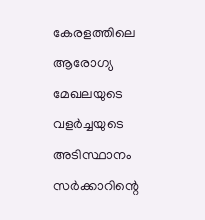കേരളത്തിലെ ആരോഗ്യ മേഖലയുടെ വളർച്ചയുടെ അടിസ്ഥാനം സർക്കാറിന്റെ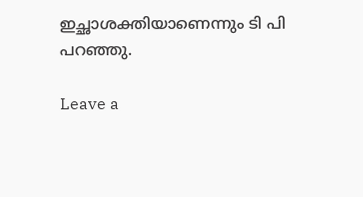ഇച്ഛാശക്തിയാണെന്നും ടി പി പറഞ്ഞു.

Leave a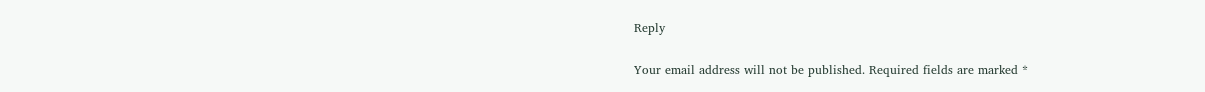Reply

Your email address will not be published. Required fields are marked *